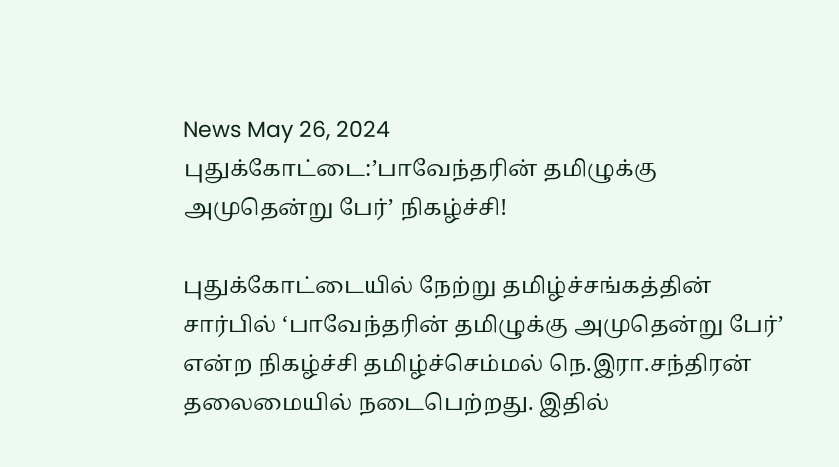News May 26, 2024
புதுக்கோட்டை:’பாவேந்தரின் தமிழுக்கு அமுதென்று பேர்’ நிகழ்ச்சி!

புதுக்கோட்டையில் நேற்று தமிழ்ச்சங்கத்தின் சார்பில் ‘பாவேந்தரின் தமிழுக்கு அமுதென்று பேர்’ என்ற நிகழ்ச்சி தமிழ்ச்செம்மல் நெ.இரா.சந்திரன் தலைமையில் நடைபெற்றது. இதில்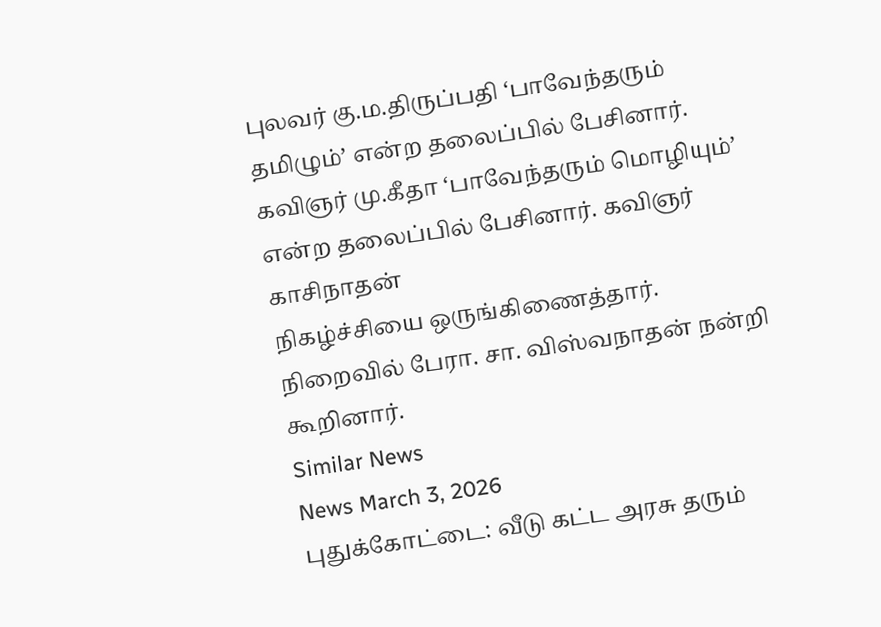புலவர் கு.ம.திருப்பதி ‘பாவேந்தரும் தமிழும்’ என்ற தலைப்பில் பேசினார். கவிஞர் மு.கீதா ‘பாவேந்தரும் மொழியும்’ என்ற தலைப்பில் பேசினார். கவிஞர் காசிநாதன்
நிகழ்ச்சியை ஒருங்கிணைத்தார். நிறைவில் பேரா. சா. விஸ்வநாதன் நன்றி கூறினார்.
Similar News
News March 3, 2026
புதுக்கோட்டை: வீடு கட்ட அரசு தரும்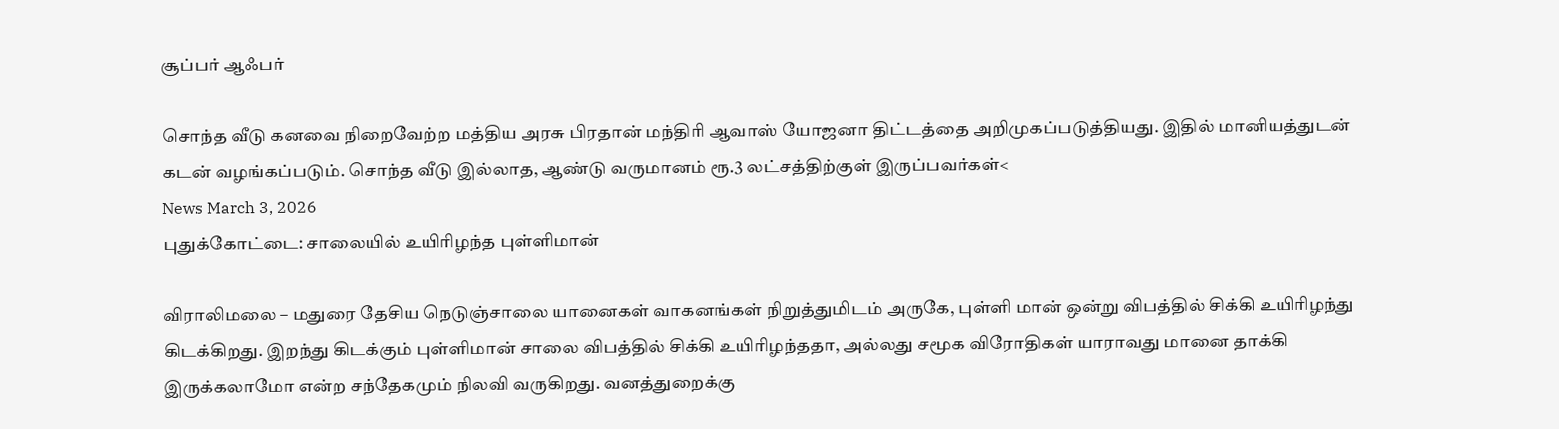சூப்பர் ஆஃபர்

சொந்த வீடு கனவை நிறைவேற்ற மத்திய அரசு பிரதான் மந்திரி ஆவாஸ் யோஜனா திட்டத்தை அறிமுகப்படுத்தியது. இதில் மானியத்துடன் கடன் வழங்கப்படும். சொந்த வீடு இல்லாத, ஆண்டு வருமானம் ரூ.3 லட்சத்திற்குள் இருப்பவர்கள்<
News March 3, 2026
புதுக்கோட்டை: சாலையில் உயிரிழந்த புள்ளிமான்

விராலிமலை – மதுரை தேசிய நெடுஞ்சாலை யானைகள் வாகனங்கள் நிறுத்துமிடம் அருகே, புள்ளி மான் ஒன்று விபத்தில் சிக்கி உயிரிழந்து கிடக்கிறது. இறந்து கிடக்கும் புள்ளிமான் சாலை விபத்தில் சிக்கி உயிரிழந்ததா, அல்லது சமூக விரோதிகள் யாராவது மானை தாக்கி இருக்கலாமோ என்ற சந்தேகமும் நிலவி வருகிறது. வனத்துறைக்கு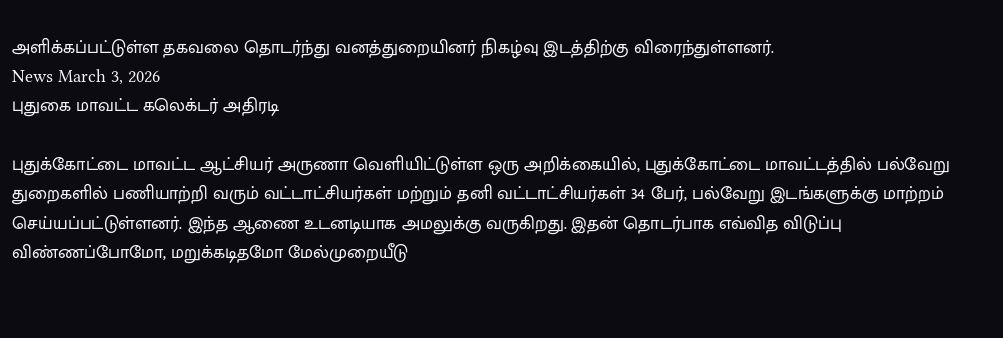அளிக்கப்பட்டுள்ள தகவலை தொடர்ந்து வனத்துறையினர் நிகழ்வு இடத்திற்கு விரைந்துள்ளனர்.
News March 3, 2026
புதுகை மாவட்ட கலெக்டர் அதிரடி

புதுக்கோட்டை மாவட்ட ஆட்சியர் அருணா வெளியிட்டுள்ள ஒரு அறிக்கையில், புதுக்கோட்டை மாவட்டத்தில் பல்வேறு துறைகளில் பணியாற்றி வரும் வட்டாட்சியர்கள் மற்றும் தனி வட்டாட்சியர்கள் 34 பேர், பல்வேறு இடங்களுக்கு மாற்றம் செய்யப்பட்டுள்ளனர். இந்த ஆணை உடனடியாக அமலுக்கு வருகிறது. இதன் தொடர்பாக எவ்வித விடுப்பு விண்ணப்போமோ, மறுக்கடிதமோ மேல்முறையீடு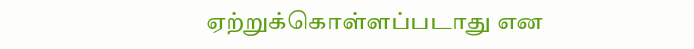ஏற்றுக்கொள்ளப்படாது என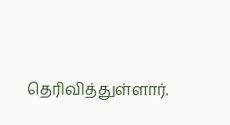தெரிவித்துள்ளார்.